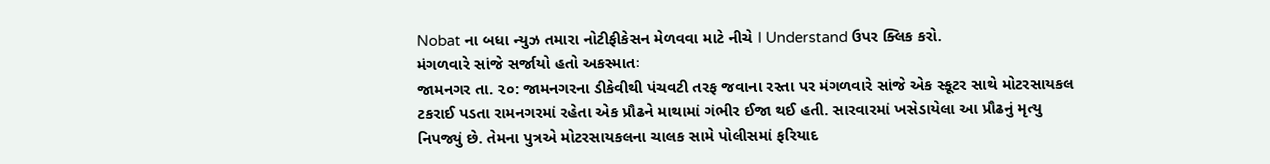Nobat ના બધા ન્યુઝ તમારા નોટીફીકેસન મેળવવા માટે નીચે I Understand ઉપર ક્લિક કરો.
મંગળવારે સાંજે સર્જાયો હતો અકસ્માતઃ
જામનગર તા. ૨૦: જામનગરના ડીકેવીથી પંચવટી તરફ જવાના રસ્તા પર મંગળવારે સાંજે એક સ્કૂટર સાથે મોટરસાયકલ ટકરાઈ પડતા રામનગરમાં રહેતા એક પ્રૌઢને માથામાં ગંભીર ઈજા થઈ હતી. સારવારમાં ખસેડાયેલા આ પ્રૌઢનું મૃત્યુ નિપજ્યું છે. તેમના પુત્રએ મોટરસાયકલના ચાલક સામે પોલીસમાં ફરિયાદ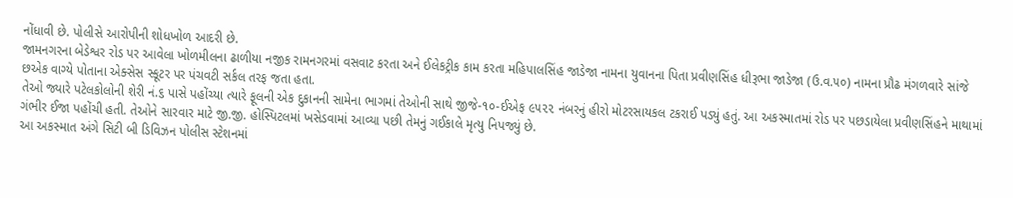નોંધાવી છે. પોલીસે આરોપીની શોધખોળ આદરી છે.
જામનગરના બેડેશ્વર રોડ પર આવેલા ખોળમીલના ઢાળીયા નજીક રામનગરમાં વસવાટ કરતા અને ઈલેકટ્રીક કામ કરતા મહિપાલસિંહ જાડેજા નામના યુવાનના પિતા પ્રવીણસિંહ ધીરૂભા જાડેજા (ઉ.વ.૫૦) નામના પ્રૌઢ મંગળવારે સાંજે છએક વાગ્યે પોતાના એક્સેસ સ્કૂટર પર પંચવટી સર્કલ તરફ જતા હતા.
તેઓ જ્યારે પટેલકોલોની શેરી નં.૬ પાસે પહોંચ્યા ત્યારે ફૂલની એક દુકાનની સામેના ભાગમાં તેઓની સાથે જીજે-૧૦-ઈએફ ૯૫૨૨ નંબરનું હીરો મોટરસાયકલ ટકરાઈ પડ્યું હતું. આ અકસ્માતમાં રોડ પર પછડાયેલા પ્રવીણસિંહને માથામાં ગંભીર ઈજા પહોંચી હતી. તેઓને સારવાર માટે જી.જી. હોસ્પિટલમાં ખસેડવામાં આવ્યા પછી તેમનું ગઈકાલે મૃત્યુ નિપજ્યું છે.
આ અકસ્માત અંગે સિટી બી ડિવિઝન પોલીસ સ્ટેશનમાં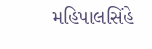મહિપાલસિંહે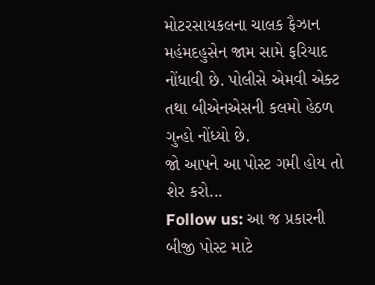મોટરસાયકલના ચાલક ફૈઝાન મહંમદહુસેન જામ સામે ફરિયાદ નોંધાવી છે. પોલીસે એમવી એક્ટ તથા બીએનએસની કલમો હેઠળ ગુન્હો નોંધ્યો છે.
જો આપને આ પોસ્ટ ગમી હોય તો શેર કરો...
Follow us: આ જ પ્રકારની બીજી પોસ્ટ માટે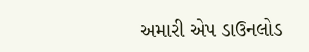અમારી એપ ડાઉનલોડ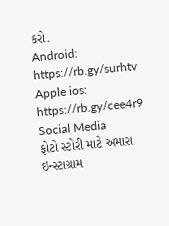કરો.
Android: https://rb.gy/surhtv
Apple ios: https://rb.gy/cee4r9
Social Media
ફોટો સ્ટોરી માટે અમારા ઇન્સ્ટાગ્રામ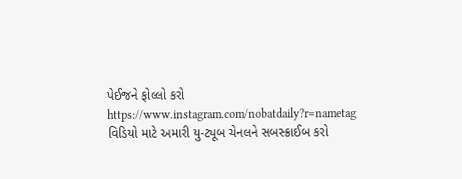પેઈજને ફોલ્લો કરો
https://www.instagram.com/nobatdaily?r=nametag
વિડિયો માટે અમારી યુ-ટ્યૂબ ચેનલને સબસ્ક્રાઈબ કરો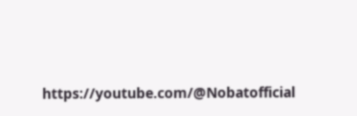https://youtube.com/@Nobatofficial